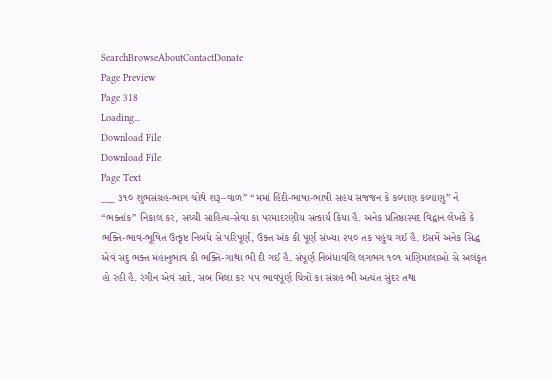SearchBrowseAboutContactDonate
Page Preview
Page 318
Loading...
Download File
Download File
Page Text
___ ૩૧૦ શુભસંગ્રહ-ભાગ ચોથે શરૂ–વાળ” “મમાં હિંદી-ભાષા-ભાષી સહય સજજન કે કલ્યાણ કલ્યાણુ” ને “ભક્તાંક” નિકાલ કર, સચ્ચી સાહિત્ય-સેવા કા પરમાદરણીય સત્કાર્ય કિયા હૈ. અનેક પ્રતિષ્ઠાસ્પદ વિદ્વાન લેખકે કે ભક્તિ-ભાવ-ભૂષિત ઉત્કૃષ્ટ નિબંધે સે પરિપૂર્ણ, ઉક્ત અંક કી પૂર્ણ સંખ્યા ૨૫૦ તક પહુંચ ગઈ હૈ. ઇસમેં અનેક સિદ્ધ એવં સદુ ભક્ત મહાનુભાવ કી ભક્તિ-ગાથા ભી દી ગઈ હૈ. સંપૂર્ણ નિબંધાવલિ લગભગ ૧૦૧ મણિમાલાઓ સે અલંકૃત હો રહી હૈ. રંગીન એવં સાદે, સબ મિલા કર ૫૫ ભાવપૂર્ણ ચિત્રોં કા સંગ્રહ ભી અત્યંત સુંદર તથા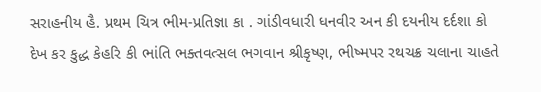સરાહનીય હૈ. પ્રથમ ચિત્ર ભીમ-પ્રતિજ્ઞા કા . ગાંડીવધારી ધનવીર અન કી દયનીય દર્દશા કો દેખ કર કુદ્ધ કેહરિ કી ભાંતિ ભક્તવત્સલ ભગવાન શ્રીકૃષ્ણ, ભીષ્મપર રથચક્ર ચલાના ચાહતે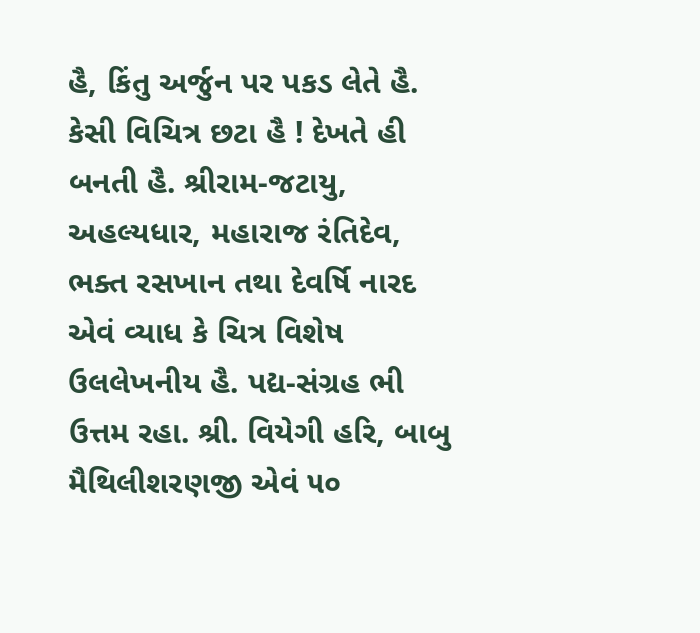હૈ, કિંતુ અર્જુન પર પકડ લેતે હૈ. કેસી વિચિત્ર છટા હૈ ! દેખતે હી બનતી હૈ. શ્રીરામ-જટાયુ, અહલ્યધાર, મહારાજ રંતિદેવ, ભક્ત રસખાન તથા દેવર્ષિ નારદ એવં વ્યાધ કે ચિત્ર વિશેષ ઉલલેખનીય હૈ. પદ્ય-સંગ્રહ ભી ઉત્તમ રહા. શ્રી. વિયેગી હરિ, બાબુ મૈથિલીશરણજી એવં ૫૦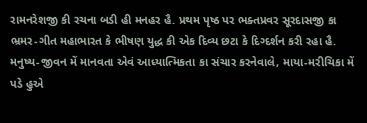રામનરેશજી કી રચના બડી હી મનહર હૈ. પ્રથમ પૃષ્ઠ પર ભક્તપ્રવર સૂરદાસજી કા ભ્રમર-ગીત મહાભારત કે ભીષણ યુદ્ધ કી એક દિવ્ય છટા કે દિગ્દર્શન કરી રહા હૈ. મનુષ્ય-જીવન મેં માનવતા એવં આધ્યાત્મિકતા કા સંચાર કરનેવાલે, માયા-મરીચિકા મેં પડે હુએ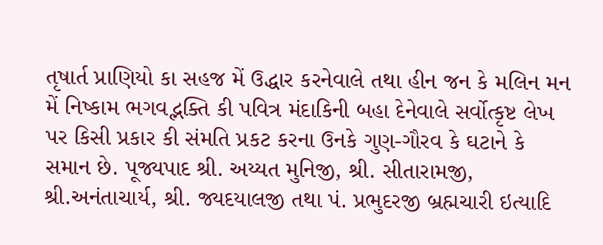તૃષાર્ત પ્રાણિયો કા સહજ મેં ઉદ્ધાર કરનેવાલે તથા હીન જન કે મલિન મન મેં નિષ્કામ ભગવદ્ભક્તિ કી પવિત્ર મંદાકિની બહા દેનેવાલે સર્વોત્કૃષ્ટ લેખ પર કિસી પ્રકાર કી સંમતિ પ્રકટ કરના ઉનકે ગુણ-ગૌરવ કે ઘટાને કે સમાન છે. પૂજ્યપાદ શ્રી. અય્યત મુનિજી, શ્રી. સીતારામજી, શ્રી.અનંતાચાર્ય, શ્રી. જ્યદયાલજી તથા પં. પ્રભુદરજી બ્રહ્મચારી ઇત્યાદિ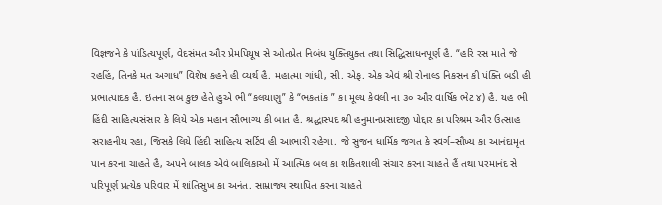વિજ્ઞજને કે પાંડિત્યપૂર્ણ, વેદસંમત ઔર પ્રેમપિયૂષ સે ઓતપ્રેત નિબંધ યુક્તિયુક્ત તથા સિદ્ધિસાધનપૂર્ણ હૈ. “હરિ રસ માતે જે રહહિં, તિનકે મત અગાધ” વિશેષ કહને હી વ્યર્થ હૈ. મહાત્મા ગાંધી, સી. એફ. એક એવં શ્રી રોનાલ્ડ નિકસન કી પંક્તિ બડી હી પ્રભાત્પાદક હૈ. ઇતના સબ કુછ હેતે હુએ ભી “કલયાણુ” કે “ભકતાંક ” કા મૂલ્ય કેવલી ના ૩૦ ઔર વાર્ષિક ભેટ ૪) હૈ. યહ ભી હિંદી સાહિત્યસંસાર કે લિયે એક મહાન સૌભાગ્ય કી બાત હૈ. શ્રદ્ધાસ્પદ શ્રી હનુમાનપ્રસાદજી પોદ્દાર કા પરિશ્રમ ઔર ઉત્સાહ સરાહનીય રહા, જિસકે લિયે હિંદી સાહિત્ય સર્ટિવ હી આભારી રહેગા. જે સુજન ધાર્મિક જગત કે સ્વર્ગ–સૌખ્ય કા આનંદામૃત પાન કરના ચાહતે હૈ, અપને બાલક એવં બાલિકાઓ મેં આત્મિક બલ કા શકિતશાલી સંચાર કરના ચાહતે હૈં તથા પરમાનંદ સે પરિપૂર્ણ પ્રત્યેક પરિવાર મેં શાંતિસુખ કા અનંત. સામ્રાજ્ય સ્થાપિત કરના ચાહતે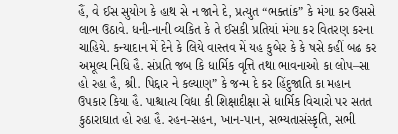હૈં, વે ઈસ સુયોગ કે હાથ સે ન જાને દે, પ્રત્યુત “ભક્તાંક” કે મંગા કર ઉસસે લાભ ઉઠાવે. ધની-નાની વ્યકિત કે તે ઈસકી પ્રતિયાં મંગા કર વિતરણ કરના ચાહિયે. કન્યાદાન મેં દેને કે લિયે વાસ્તવ મેં યહ કુબેર કે કે ષસે કહીં બઢ કર અમૂલ્ય નિધિ હૈ. સંપ્રતિ જબ કિ ધાર્મિક વૃત્તિ તથા ભાવનાઓ કા લોપ–સા હો રહા હૈ, શ્રી. પિદ્દાર ને કલ્યાણ” કે જન્મ દે કર હિંદુજાતિ કા મહાન ઉપકાર કિયા હૈ. પાશ્ચાત્ય વિદ્યા કી શિક્ષાદીક્ષા સે ધાર્મિક વિચારો પર સતત કુઠારાઘાત હો રહા હૈ. રહન-સહન, ખાન-પાન, સભ્યતાસંસ્કૃતિ, સભી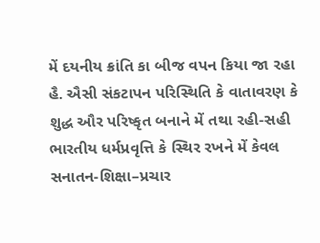મેં દયનીય ક્રાંતિ કા બીજ વપન કિયા જા રહા હૈ. ઐસી સંકટાપન પરિસ્થિતિ કે વાતાવરણ કે શુદ્ધ ઔર પરિષ્કૃત બનાને મેં તથા રહી-સહી ભારતીય ધર્મપ્રવૃત્તિ કે સ્થિર રખને મેં કેવલ સનાતન-શિક્ષા–પ્રચાર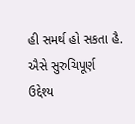હી સમર્થ હો સકતા હૈ. ઐસે સુરુચિપૂર્ણ ઉદ્દેશ્ય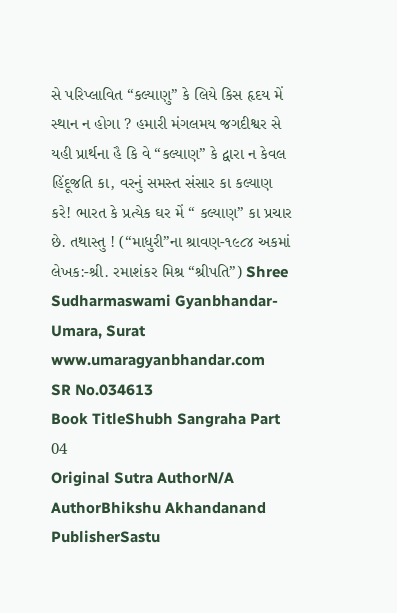સે પરિપ્લાવિત “કલ્યાણુ” કે લિયે કિસ હૃદય મેં સ્થાન ન હોગા ? હમારી મંગલમય જગદીશ્વર સે યહી પ્રાર્થના હૈ કિ વે “કલ્યાણ” કે દ્વારા ન કેવલ હિંદૂજતિ કા, વરનું સમસ્ત સંસાર કા કલ્યાણ કરે! ભારત કે પ્રત્યેક ઘર મેં “ કલ્યાણ” કા પ્રચાર છે. તથાસ્તુ ! (“માધુરી”ના શ્રાવણ-૧૯૮૪ અકમાં લેખક:-શ્રી. રમાશંકર મિશ્ર “શ્રીપતિ”) Shree Sudharmaswami Gyanbhandar-Umara, Surat www.umaragyanbhandar.com
SR No.034613
Book TitleShubh Sangraha Part 04
Original Sutra AuthorN/A
AuthorBhikshu Akhandanand
PublisherSastu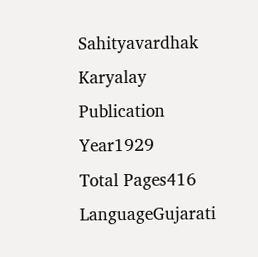Sahityavardhak Karyalay
Publication Year1929
Total Pages416
LanguageGujarati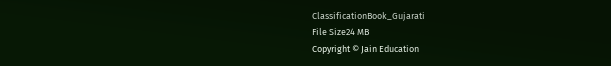ClassificationBook_Gujarati
File Size24 MB
Copyright © Jain Education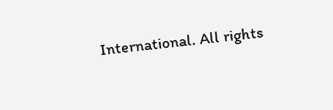International. All rights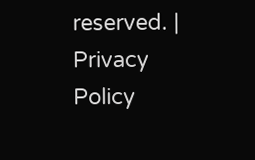reserved. | Privacy Policy